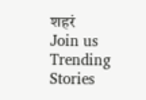शहरं
Join us
Trending Stories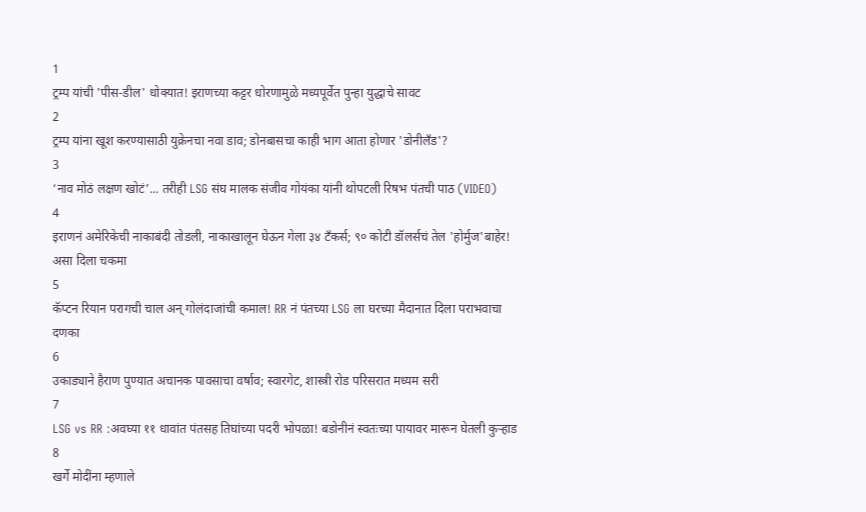1
ट्रम्प यांची 'पीस-डील' धोक्यात! इराणच्या कट्टर धोरणामुळे मध्यपूर्वेत पुन्हा युद्धाचे सावट
2
ट्रम्प यांना खूश करण्यासाठी युक्रेनचा नवा डाव; डोनबासचा काही भाग आता होणार 'डोनीलँड'?
3
‘नाव मोठं लक्षण खोटं’... तरीही LSG संघ मालक संजीव गोयंका यांनी थोपटली रिषभ पंतची पाठ (VIDEO)
4
इराणनं अमेरिकेची नाकाबंदी तोडली, नाकाखालून घेऊन गेला ३४ टँकर्स; ९० कोटी डॉलर्सचं तेल 'होर्मुज'बाहेर! असा दिला चकमा
5
कॅप्टन रियान परागची चाल अन् गोलंदाजांची कमाल! RR नं पंतच्या LSG ला घरच्या मैदानात दिला पराभवाचा दणका
6
उकाड्याने हैराण पुण्यात अचानक पावसाचा वर्षाव; स्वारगेट, शास्त्री रोड परिसरात मध्यम सरी
7
LSG vs RR :अवघ्या ११ धावांत पंतसह तिघांच्या पदरी भोपळा! बडोनीनं स्वतःच्या पायावर मारून घेतली कुऱ्हाड
8
खर्गे मोदींना म्हणाले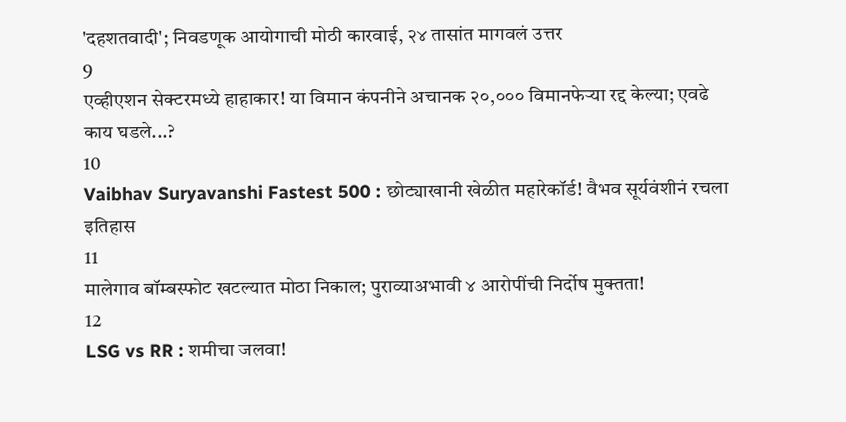'दहशतवादी'; निवडणूक आयोगाची मोठी कारवाई, २४ तासांत मागवलं उत्तर
9
एव्हीएशन सेक्टरमध्ये हाहाकार! या विमान कंपनीने अचानक २०,००० विमानफेऱ्या रद्द केल्या; एवढे काय घडले...?
10
Vaibhav Suryavanshi Fastest 500 : छोट्याखानी खेळीत महारेकॉर्ड! वैभव सूर्यवंशीनं रचला इतिहास
11
मालेगाव बॉम्बस्फोट खटल्यात मोठा निकाल; पुराव्याअभावी ४ आरोपींची निर्दोष मुक्तता!
12
LSG vs RR : शमीचा जलवा!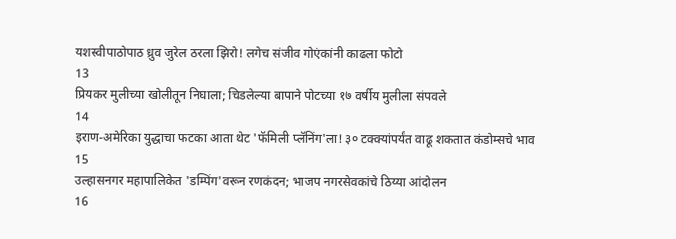यशस्वीपाठोपाठ ध्रुव जुरेल ठरला झिरो! लगेच संजीव गोएंकांनी काढला फोटो
13
प्रियकर मुलीच्या खोलीतून निघाला; चिडलेल्या बापाने पोटच्या १७ वर्षीय मुलीला संपवले
14
इराण-अमेरिका युद्धाचा फटका आता थेट 'फॅमिली प्लॅनिंग'ला! ३० टक्क्यांपर्यंत वाढू शकतात कंडोम्सचे भाव
15
उल्हासनगर महापालिकेत 'डम्पिंग'वरून रणकंदन; भाजप नगरसेवकांचे ठिय्या आंदोलन
16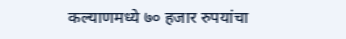कल्याणमध्ये ७० हजार रुपयांचा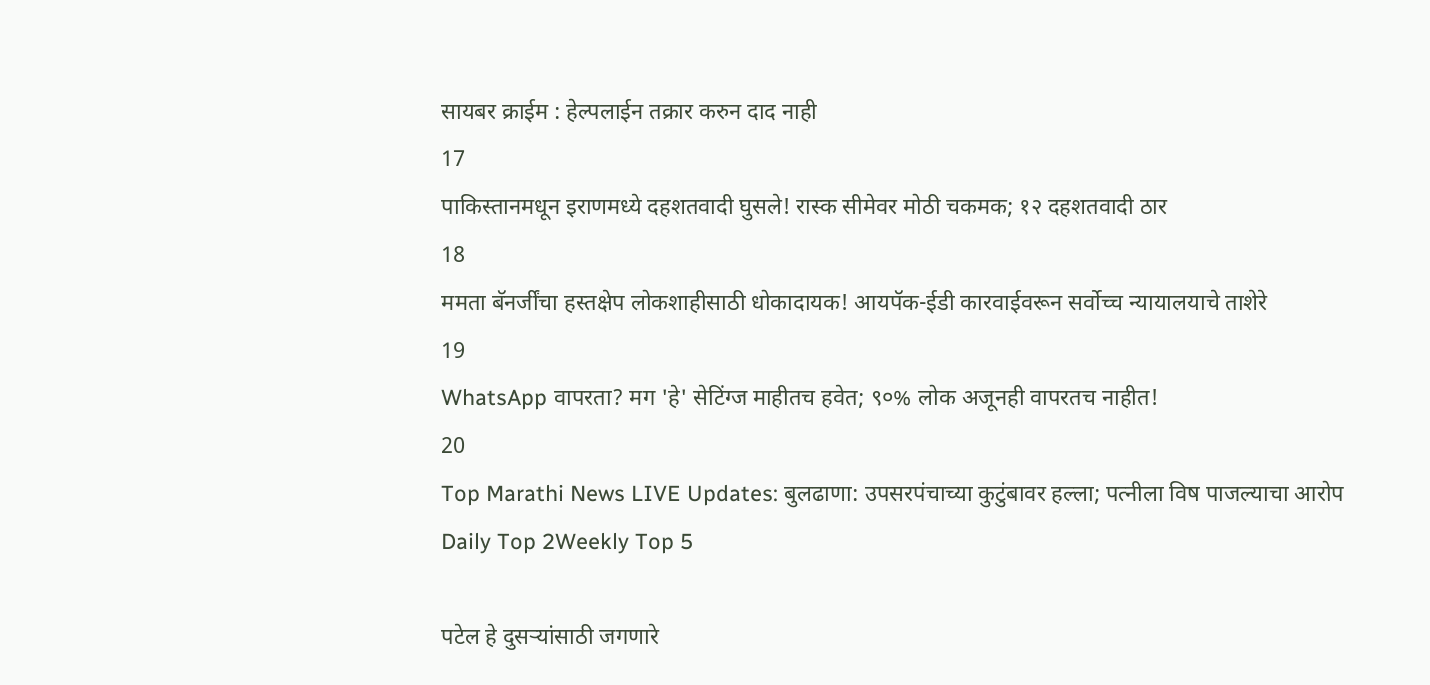सायबर क्राईम : हेल्पलाईन तक्रार करुन दाद नाही
17
पाकिस्तानमधून इराणमध्ये दहशतवादी घुसले! रास्क सीमेवर मोठी चकमक; १२ दहशतवादी ठार
18
ममता बॅनर्जींचा हस्तक्षेप लोकशाहीसाठी धोकादायक! आयपॅक-ईडी कारवाईवरून सर्वोच्च न्यायालयाचे ताशेरे
19
WhatsApp वापरता? मग 'हे' सेटिंग्ज माहीतच हवेत; ९०% लोक अजूनही वापरतच नाहीत!
20
Top Marathi News LIVE Updates: बुलढाणा: उपसरपंचाच्या कुटुंबावर हल्ला; पत्नीला विष पाजल्याचा आरोप
Daily Top 2Weekly Top 5

पटेल हे दुसऱ्यांसाठी जगणारे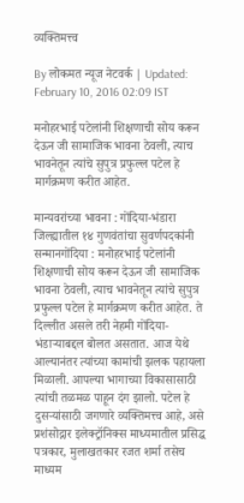व्यक्तिमत्त्व

By लोकमत न्यूज नेटवर्क | Updated: February 10, 2016 02:09 IST

मनोहरभाई पटेलांनी शिक्षणाची सोय करून देऊन जी सामाजिक भावना ठेवली, त्याच भावनेतून त्यांचे सुपुत्र प्रफुल्ल पटेल हे मार्गक्रमण करीत आहेत.

मान्यवरांच्या भावना : गोंदिया-भंडारा जिल्ह्यातील १४ गुणवंतांचा सुवर्णपदकांनी सन्मानगोंदिया : मनोहरभाई पटेलांनी शिक्षणाची सोय करून देऊन जी सामाजिक भावना ठेवली, त्याच भावनेतून त्यांचे सुपुत्र प्रफुल्ल पटेल हे मार्गक्रमण करीत आहेत. ते दिल्लीत असले तरी नेहमी गोंदिया-भंडाऱ्याबद्दल बोलत असतात. आज येथे आल्यानंतर त्यांच्या कामांची झलक पहायला मिळाली. आपल्या भागाच्या विकासासाठी त्यांची तळमळ पाहून दंग झालो. पटेल हे दुसऱ्यांसाठी जगणारे व्यक्तिमत्त्व आहे, असे प्रशंसोद्गार इलेक्ट्रॉनिक्स माध्यमातील प्रसिद्ध पत्रकार, मुलाखतकार रजत शर्मा तसेच माध्यम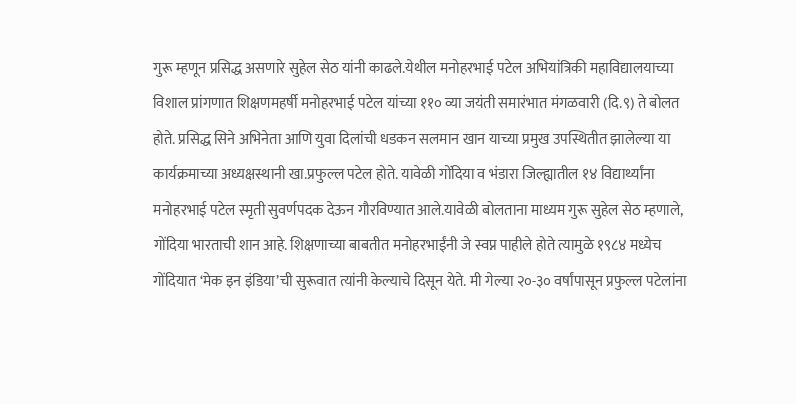गुरू म्हणून प्रसिद्ध असणारे सुहेल सेठ यांनी काढले.येथील मनोहरभाई पटेल अभियांत्रिकी महाविद्यालयाच्या विशाल प्रांगणात शिक्षणमहर्षी मनोहरभाई पटेल यांच्या ११० व्या जयंती समारंभात मंगळवारी (दि.९) ते बोलत होते. प्रसिद्ध सिने अभिनेता आणि युवा दिलांची धडकन सलमान खान याच्या प्रमुख उपस्थितीत झालेल्या या कार्यक्रमाच्या अध्यक्षस्थानी खा.प्रफुल्ल पटेल होते. यावेळी गोंदिया व भंडारा जिल्ह्यातील १४ विद्यार्थ्यांना मनोहरभाई पटेल स्मृती सुवर्णपदक देऊन गौरविण्यात आले.यावेळी बोलताना माध्यम गुरू सुहेल सेठ म्हणाले, गोंदिया भारताची शान आहे. शिक्षणाच्या बाबतीत मनोहरभाईंनी जे स्वप्न पाहीले होते त्यामुळे १९८४ मध्येच गोंदियात ‘मेक इन इंडिया’ची सुरूवात त्यांनी केल्याचे दिसून येते. मी गेल्या २०-३० वर्षांपासून प्रफुल्ल पटेलांना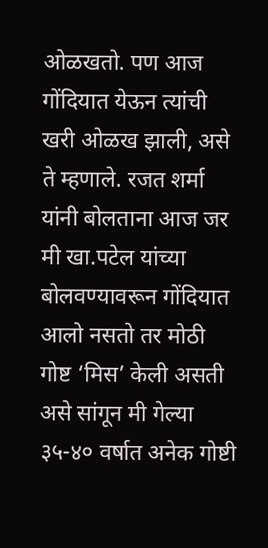ओळखतो. पण आज गोंदियात येऊन त्यांची खरी ओळख झाली, असे ते म्हणाले. रजत शर्मा यांनी बोलताना आज जर मी खा.पटेल यांच्या बोलवण्यावरून गोंदियात आलो नसतो तर मोठी गोष्ट ‘मिस’ केली असती असे सांगून मी गेल्या ३५-४० वर्षात अनेक गोष्टी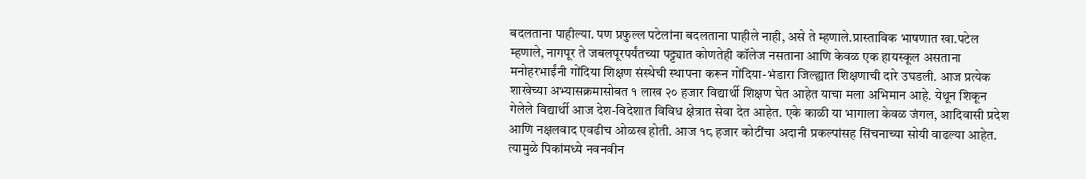बदलताना पाहील्या. पण प्रफुल्ल पटेलांना बदलताना पाहीले नाही, असे ते म्हणाले.प्रास्ताविक भाषणात खा.पटेल म्हणाले, नागपूर ते जबलपूरपर्यंतच्या पट्ट्यात कोणतेही कॉलेज नसताना आणि केवळ एक हायस्कूल असताना मनोहरभाईंनी गोंदिया शिक्षण संस्थेची स्थापना करून गोंदिया-भंडारा जिल्ह्यात शिक्षणाची दारे उघडली. आज प्रत्येक शाखेच्या अभ्यासक्रमासोबत १ लाख २० हजार विद्यार्थी शिक्षण घेत आहेत याचा मला अभिमान आहे. येथून शिकून गेलेले विद्यार्थी आज देश-विदेशात विविध क्षेत्रात सेवा देत आहेत. एके काळी या भागाला केवळ जंगल, आदिवासी प्रदेश आणि नक्षलवाद एवढीच ओळख होती. आज १८ हजार कोटींचा अदानी प्रकल्पांसह सिंचनाच्या सोयी वाढल्या आहेत. त्यामुळे पिकांमध्ये नवनवीन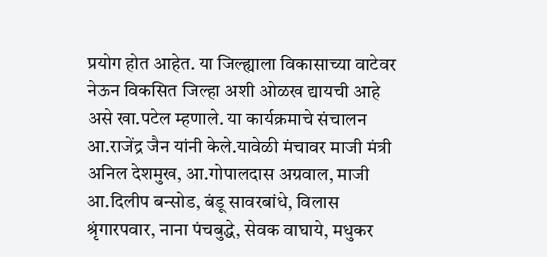प्रयोग होत आहेत. या जिल्ह्याला विकासाच्या वाटेवर नेऊन विकसित जिल्हा अशी ओळख द्यायची आहे असे खा.पटेल म्हणाले. या कार्यक्रमाचे संचालन आ.राजेंद्र जैन यांनी केले.यावेळी मंचावर माजी मंत्री अनिल देशमुख, आ.गोपालदास अग्रवाल, माजी आ.दिलीप बन्सोड, बंडू सावरबांधे, विलास श्रृंगारपवार, नाना पंचबुद्धे, सेवक वाघाये, मधुकर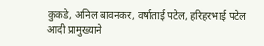कुकडे, अनिल बावनकर, वर्षाताई पटेल, हरिहरभाई पटेल आदी प्रामुख्याने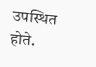उपस्थित होते.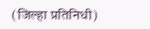(जिल्हा प्रतिनिधी)